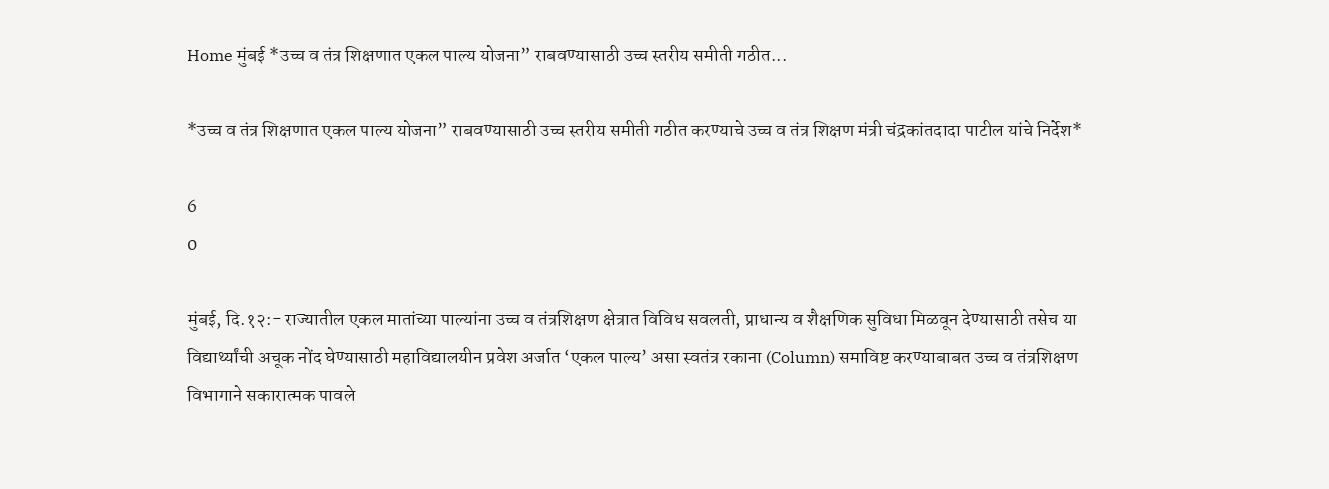Home मुंबई *उच्च व तंत्र शिक्षणात एकल पाल्य योजना” राबवण्यासाठी उच्च स्तरीय समीती गठीत...

*उच्च व तंत्र शिक्षणात एकल पाल्य योजना” राबवण्यासाठी उच्च स्तरीय समीती गठीत करण्याचे उच्च व तंत्र शिक्षण मंत्री चंद्रकांतदादा पाटील यांचे निर्देश*

6
0

मुंबई, दि.१२:- राज्यातील एकल मातांच्या पाल्यांना उच्च व तंत्रशिक्षण क्षेत्रात विविध सवलती, प्राधान्य व शैक्षणिक सुविधा मिळवून देण्यासाठी तसेच या विद्यार्थ्यांची अचूक नोंद घेण्यासाठी महाविद्यालयीन प्रवेश अर्जात ‘एकल पाल्य’ असा स्वतंत्र रकाना (Column) समाविष्ट करण्याबाबत उच्च व तंत्रशिक्षण विभागाने सकारात्मक पावले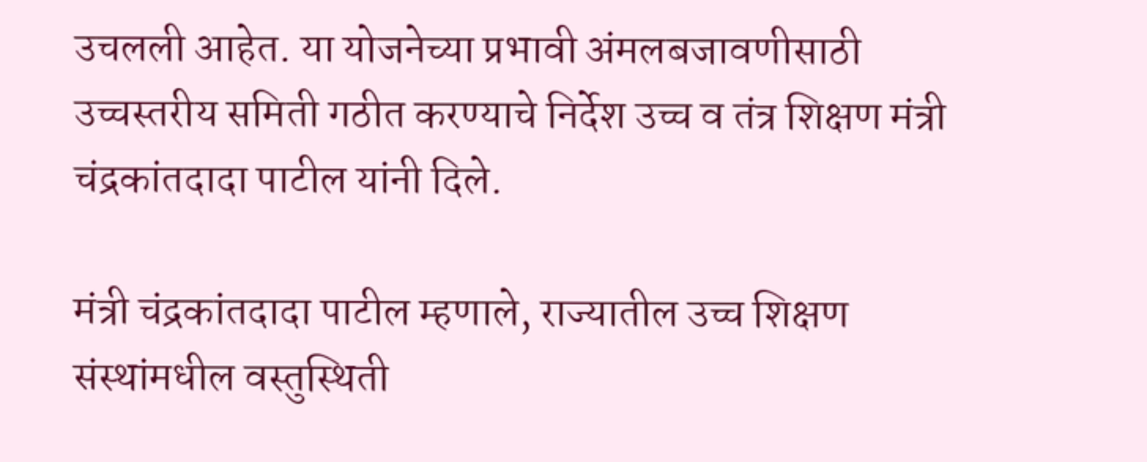उचलली आहेत. या योजनेच्या प्रभावी अंमलबजावणीसाठी उच्चस्तरीय समिती गठीत करण्याचे निर्देश उच्च व तंत्र शिक्षण मंत्री चंद्रकांतदादा पाटील यांनी दिले.

मंत्री चंद्रकांतदादा पाटील म्हणाले, राज्यातील उच्च शिक्षण संस्थांमधील वस्तुस्थिती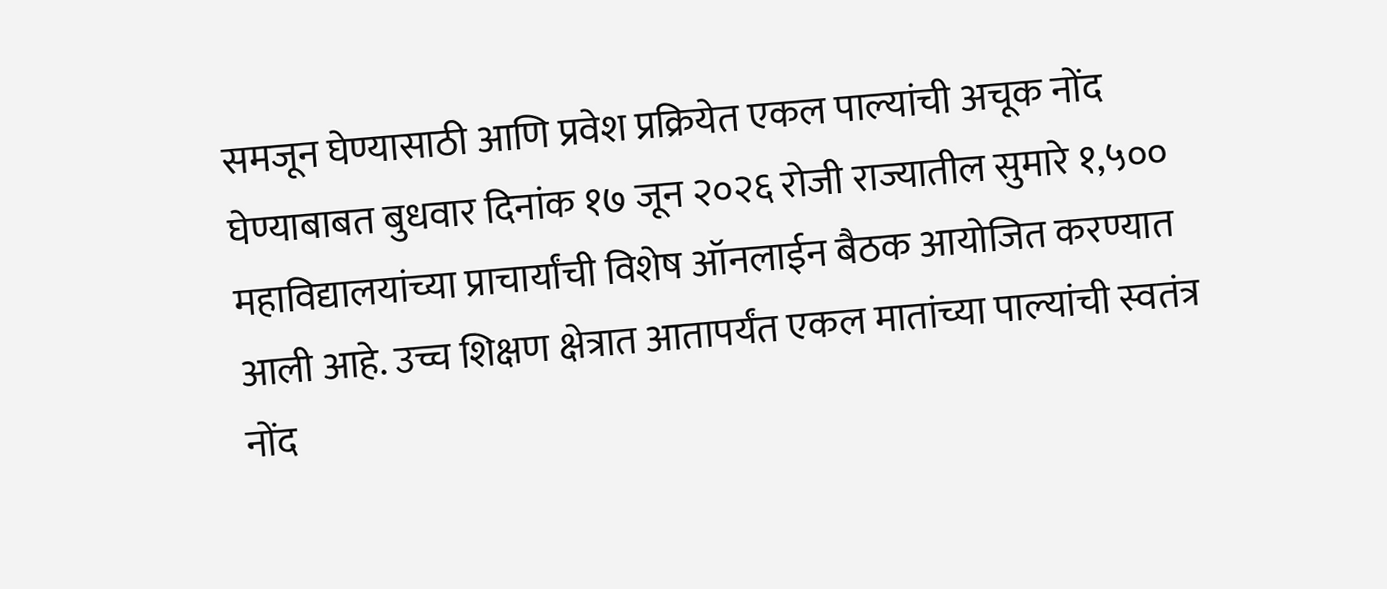समजून घेण्यासाठी आणि प्रवेश प्रक्रियेत एकल पाल्यांची अचूक नोंद घेण्याबाबत बुधवार दिनांक १७ जून २०२६ रोजी राज्यातील सुमारे १,५०० महाविद्यालयांच्या प्राचार्यांची विशेष ऑनलाईन बैठक आयोजित करण्यात आली आहे. उच्च शिक्षण क्षेत्रात आतापर्यंत एकल मातांच्या पाल्यांची स्वतंत्र नोंद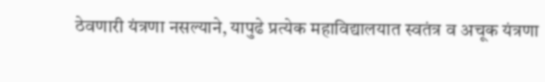ठेवणारी यंत्रणा नसल्याने, यापुढे प्रत्येक महाविद्यालयात स्वतंत्र व अचूक यंत्रणा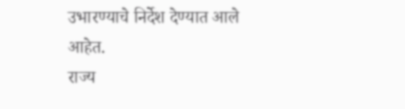उभारण्याचे निर्देश देण्यात आले आहेत.
राज्य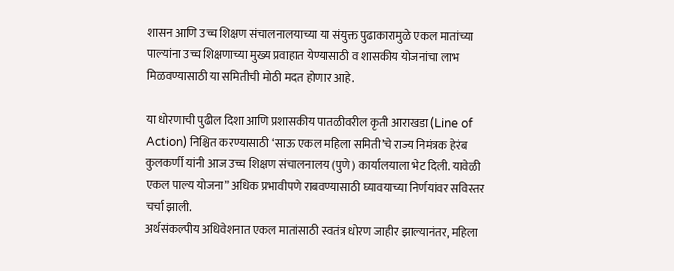शासन आणि उच्च शिक्षण संचालनालयाच्या या संयुक्त पुढाकारामुळे एकल मातांच्या पाल्यांना उच्च शिक्षणाच्या मुख्य प्रवाहात येण्यासाठी व शासकीय योजनांचा लाभ मिळवण्यासाठी या समितीची मोठी मदत होणार आहे.

या धोरणाची पुढील दिशा आणि प्रशासकीय पातळीवरील कृती आराखडा (Line of Action) निश्चित करण्यासाठी ‘साऊ एकल महिला समिती’चे राज्य निमंत्रक हेरंब कुलकर्णी यांनी आज उच्च शिक्षण संचालनालय (पुणे) कार्यालयाला भेट दिली. यावेळी एकल पाल्य योजना” अधिक प्रभावीपणे राबवण्यासाठी घ्यावयाच्या निर्णयांवर सविस्तर चर्चा झाली.
अर्थसंकल्पीय अधिवेशनात एकल मातांसाठी स्वतंत्र धोरण जाहीर झाल्यानंतर, महिला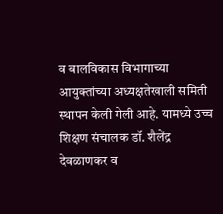व बालविकास विभागाच्या आयुक्तांच्या अध्यक्षतेखाली समिती स्थापन केली गेली आहे. यामध्ये उच्च शिक्षण संचालक डॉ. शैलेंद्र देवळाणकर व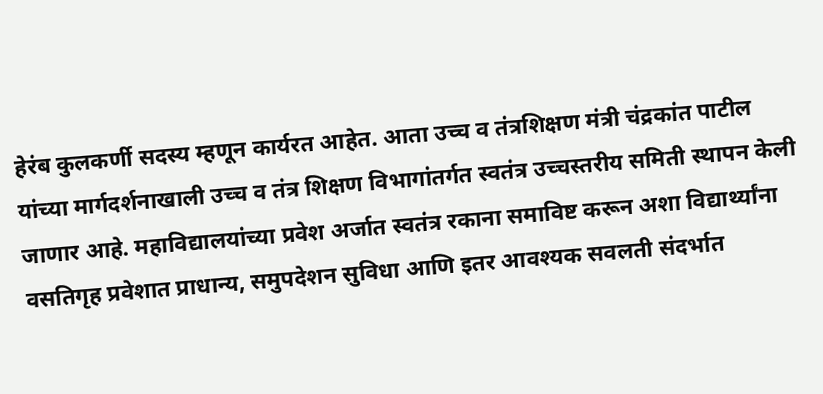हेरंब कुलकर्णी सदस्य म्हणून कार्यरत आहेत. आता उच्च व तंत्रशिक्षण मंत्री चंद्रकांत पाटील यांच्या मार्गदर्शनाखाली उच्च व तंत्र शिक्षण विभागांतर्गत स्वतंत्र उच्चस्तरीय समिती स्थापन केली जाणार आहे. महाविद्यालयांच्या प्रवेश अर्जात स्वतंत्र रकाना समाविष्ट करून अशा विद्यार्थ्यांना वसतिगृह प्रवेशात प्राधान्य, समुपदेशन सुविधा आणि इतर आवश्यक सवलती संदर्भात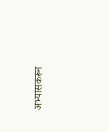अभ्यासकरून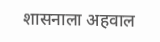शासनाला अहवाल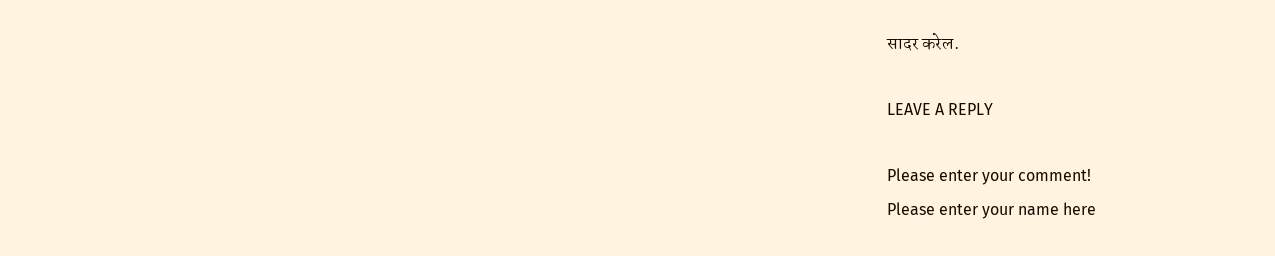सादर करेल.

LEAVE A REPLY

Please enter your comment!
Please enter your name here